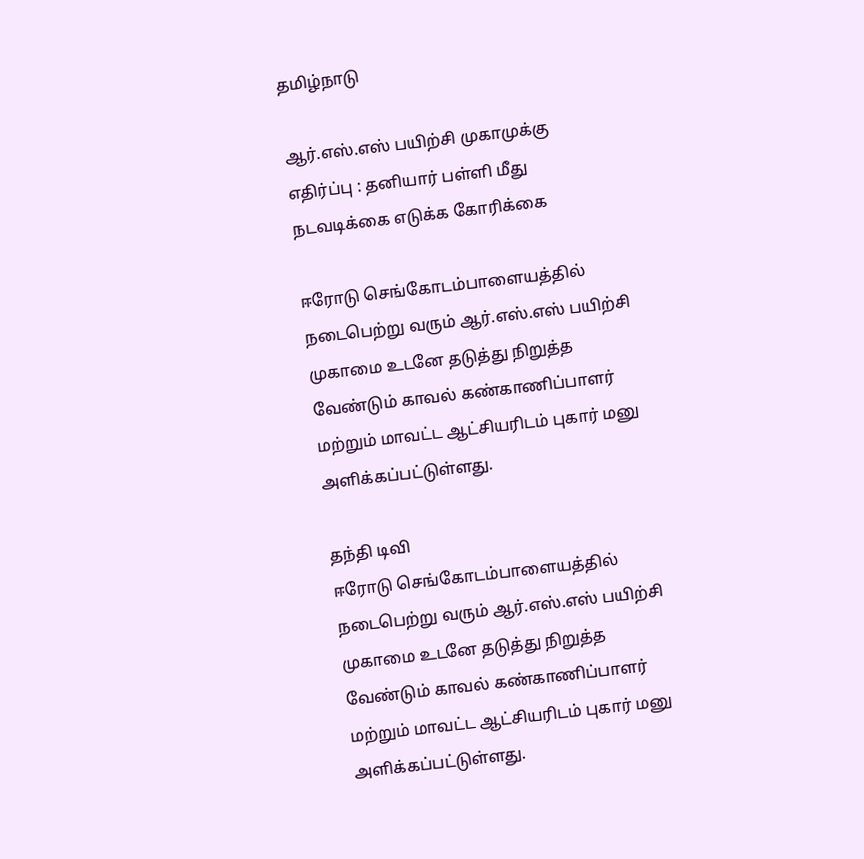தமிழ்நாடு

ஆர்.எஸ்.எஸ் பயிற்சி முகாமுக்கு எதிர்ப்பு : தனியார் பள்ளி மீது நடவடிக்கை எடுக்க கோரிக்கை

ஈரோடு செங்கோடம்பாளையத்தில் நடைபெற்று வரும் ஆர்.எஸ்.எஸ் பயிற்சி முகாமை உடனே தடுத்து நிறுத்த வேண்டும் காவல் கண்காணிப்பாளர் மற்றும் மாவட்ட ஆட்சியரிடம் புகார் மனு அளிக்கப்பட்டுள்ளது.

தந்தி டிவி
ஈரோடு செங்கோடம்பாளையத்தில் நடைபெற்று வரும் ஆர்.எஸ்.எஸ் பயிற்சி முகாமை உடனே தடுத்து நிறுத்த வேண்டும் காவல் கண்காணிப்பாளர் மற்றும் மாவட்ட ஆட்சியரிடம் புகார் மனு அளிக்கப்பட்டுள்ளது.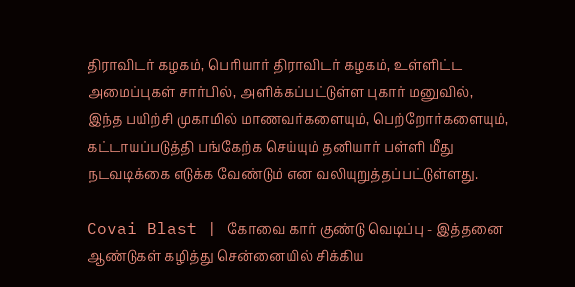திராவிடர் கழகம், பெரியார் திராவிடர் கழகம், உள்ளிட்ட அமைப்புகள் சார்பில், அளிக்கப்பட்டுள்ள புகார் மனுவில், இந்த பயிற்சி முகாமில் மாணவர்களையும், பெற்றோர்களையும், கட்டாயப்படுத்தி பங்கேற்க செய்யும் தனியார் பள்ளி மீது நடவடிக்கை எடுக்க வேண்டும் என வலியுறுத்தப்பட்டுள்ளது.

Covai Blast | கோவை கார் குண்டு வெடிப்பு - இத்தனை ஆண்டுகள் கழித்து சென்னையில் சிக்கிய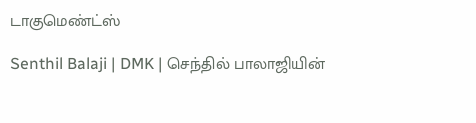டாகுமெண்ட்ஸ்

Senthil Balaji | DMK | செந்தில் பாலாஜியின்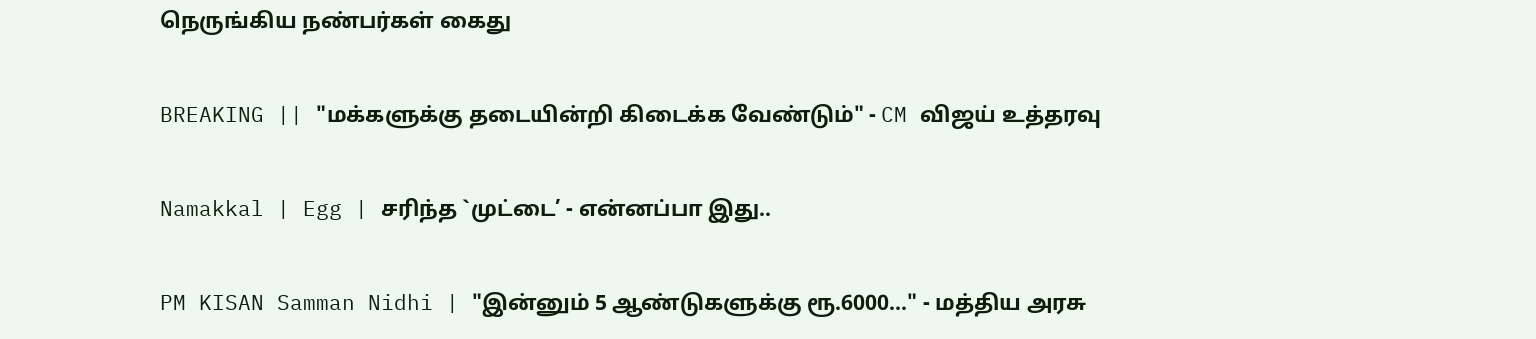நெருங்கிய நண்பர்கள் கைது

BREAKING || "மக்களுக்கு தடையின்றி கிடைக்க வேண்டும்" - CM விஜய் உத்தரவு

Namakkal | Egg | சரிந்த `முட்டை’ - என்னப்பா இது..

PM KISAN Samman Nidhi | "இன்னும் 5 ஆண்டுகளுக்கு ரூ.6000..." - மத்திய அரசு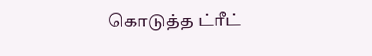கொடுத்த ட்ரீட்